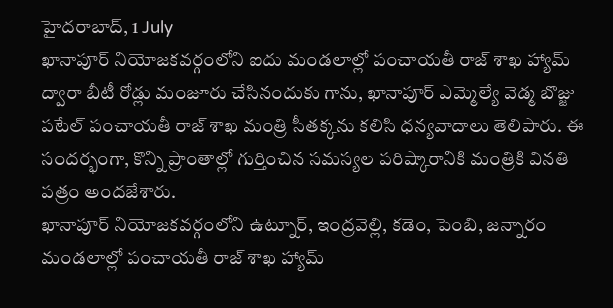హైదరాబాద్, 1 July
ఖానాపూర్ నియోజకవర్గంలోని ఐదు మండలాల్లో పంచాయతీ రాజ్ శాఖ హ్యామ్ ద్వారా బీటీ రోడ్లు మంజూరు చేసినందుకు గాను, ఖానాపూర్ ఎమ్మెల్యే వెడ్మ బొజ్జు పటేల్ పంచాయతీ రాజ్ శాఖ మంత్రి సీతక్కను కలిసి ధన్యవాదాలు తెలిపారు. ఈ సందర్భంగా, కొన్ని ప్రాంతాల్లో గుర్తించిన సమస్యల పరిష్కారానికి మంత్రికి వినతి పత్రం అందజేశారు.
ఖానాపూర్ నియోజకవర్గంలోని ఉట్నూర్, ఇంద్రవెల్లి, కడెం, పెంబి, జన్నారం మండలాల్లో పంచాయతీ రాజ్ శాఖ హ్యామ్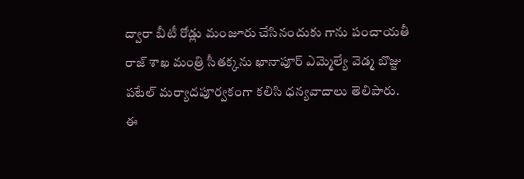ద్వారా బీటీ రోడ్లు మంజూరు చేసినందుకు గాను పంచాయతీ రాజ్ శాఖ మంత్రి సీతక్కను ఖానాపూర్ ఎమ్మెల్యే వెడ్మ బొజ్జు పటేల్ మర్యాదపూర్వకంగా కలిసి ధన్యవాదాలు తెలిపారు. ఈ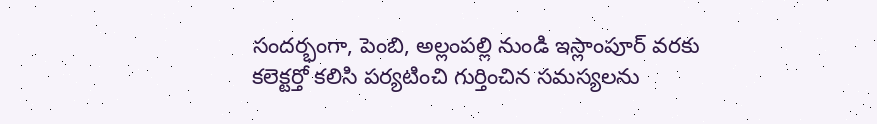సందర్భంగా, పెంబి, అల్లంపల్లి నుండి ఇస్లాంపూర్ వరకు కలెక్టర్తో కలిసి పర్యటించి గుర్తించిన సమస్యలను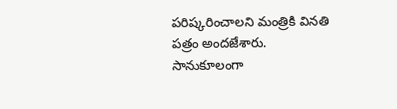పరిష్కరించాలని మంత్రికి వినతి పత్రం అందజేశారు. సానుకూలంగా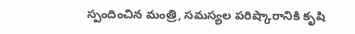స్పందించిన మంత్రి, సమస్యల పరిష్కారానికి కృషి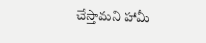చేస్తామని హామీ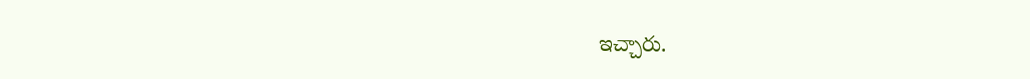ఇచ్చారు.